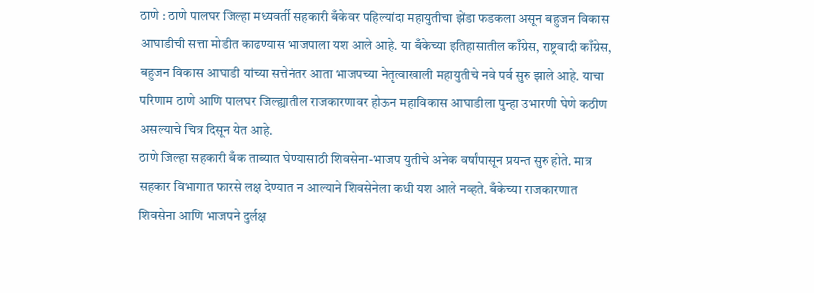ठाणे : ठाणे पालघर जिल्हा मध्यवर्ती सहकारी बँकेवर पहिल्यांदा महायुतीचा झेंडा फडकला असून बहुजन विकास आघाडीची सत्ता मोडीत काढण्यास भाजपाला यश आले आहे. या बँकेच्या इतिहासातील काँग्रेस, राष्ट्रवादी काँग्रेस, बहुजन विकास आघाडी यांच्या सत्तेनंतर आता भाजपच्या नेतृत्वाखाली महायुतीचे नवे पर्व सुरु झाले आहे. याचा परिणाम ठाणे आणि पालघर जिल्ह्यातील राजकारणावर होऊन महाविकास आघाडीला पुन्हा उभारणी घेणे कठीण असल्याचे चित्र दिसून येत आहे.
ठाणे जिल्हा सहकारी बँक ताब्यात घेण्यासाठी शिवसेना-भाजप युतीचे अनेक वर्षांपासून प्रयन्त सुरु होते. मात्र सहकार विभागात फारसे लक्ष देण्यात न आल्याने शिवसेनेला कधी यश आले नव्हते. बँकेच्या राजकारणात शिवसेना आणि भाजपने दुर्लक्ष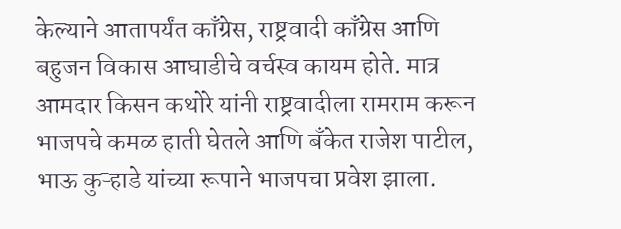केल्याने आतापर्यंत काँग्रेस, राष्ट्रवादी काँग्रेस आणि बहुजन विकास आघाडीचे वर्चस्व कायम होते. मात्र आमदार किसन कथोरे यांनी राष्ट्रवादीला रामराम करून भाजपचे कमळ हाती घेतले आणि बँकेत राजेश पाटील, भाऊ कुऱ्हाडे यांच्या रूपाने भाजपचा प्रवेश झाला.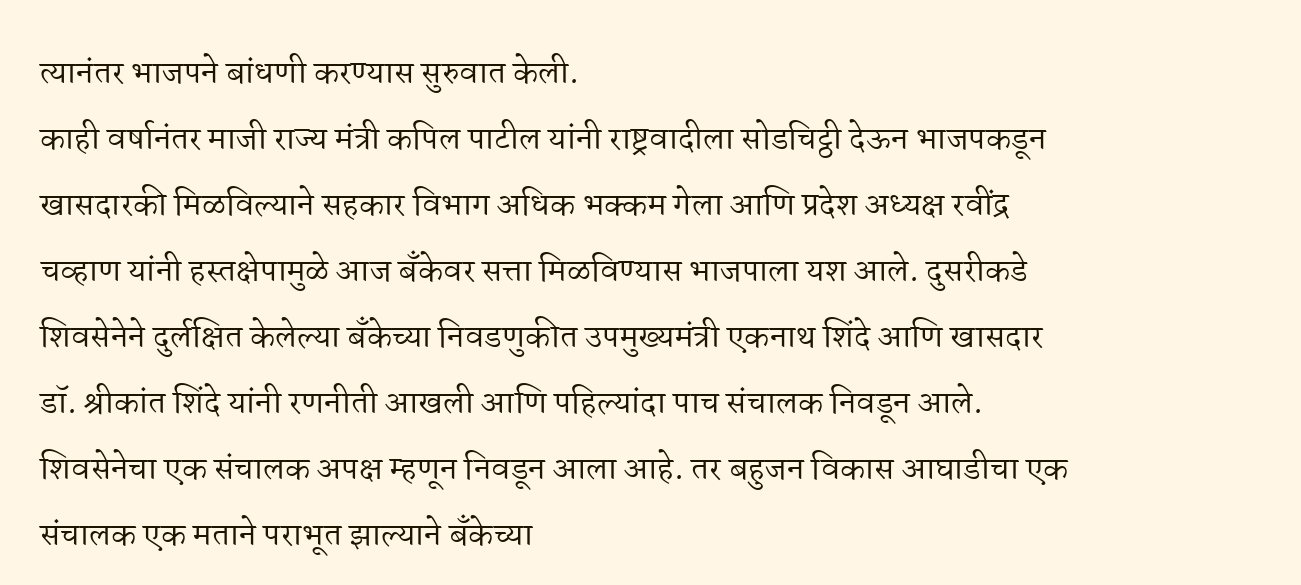त्यानंतर भाजपने बांधणी करण्यास सुरुवात केली.
काही वर्षानंतर माजी राज्य मंत्री कपिल पाटील यांनी राष्ट्रवादीला सोडचिट्ठी देऊन भाजपकडून खासदारकी मिळविल्याने सहकार विभाग अधिक भक्कम गेला आणि प्रदेश अध्यक्ष रवींद्र चव्हाण यांनी हस्तक्षेपामुळे आज बँकेवर सत्ता मिळविण्यास भाजपाला यश आले. दुसरीकडे शिवसेनेने दुर्लक्षित केलेल्या बँकेच्या निवडणुकीत उपमुख्यमंत्री एकनाथ शिंदे आणि खासदार डॉ. श्रीकांत शिंदे यांनी रणनीती आखली आणि पहिल्यांदा पाच संचालक निवडून आले.
शिवसेनेचा एक संचालक अपक्ष म्हणून निवडून आला आहे. तर बहुजन विकास आघाडीचा एक संचालक एक मताने पराभूत झाल्याने बँकेच्या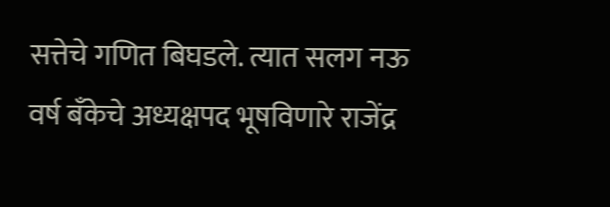सत्तेचे गणित बिघडले. त्यात सलग नऊ वर्ष बँकेचे अध्यक्षपद भूषविणारे राजेंद्र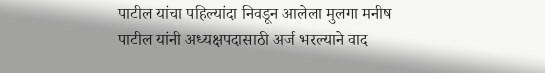पाटील यांचा पहिल्यांदा निवडून आलेला मुलगा मनीष पाटील यांनी अध्यक्षपदासाठी अर्ज भरल्याने वाद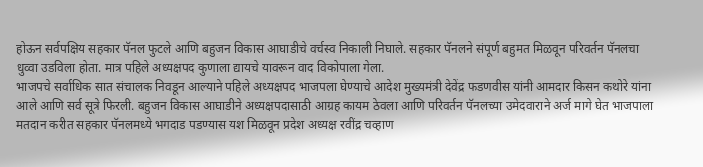होऊन सर्वपक्षिय सहकार पॅनल फुटले आणि बहुजन विकास आघाडीचे वर्चस्व निकाली निघाले. सहकार पॅनलने संपूर्ण बहुमत मिळवून परिवर्तन पॅनलचा धुव्वा उडविला होता. मात्र पहिले अध्यक्षपद कुणाला द्यायचे यावरून वाद विकोपाला गेला.
भाजपचे सर्वाधिक सात संचालक निवडून आल्याने पहिले अध्यक्षपद भाजपला घेण्याचे आदेश मुख्यमंत्री देवेंद्र फडणवीस यांनी आमदार किसन कथोरे यांना आले आणि सर्व सूत्रे फिरली. बहुजन विकास आघाडीने अध्यक्षपदासाठी आग्रह कायम ठेवला आणि परिवर्तन पॅनलच्या उमेदवाराने अर्ज मागे घेत भाजपाला मतदान करीत सहकार पॅनलमध्ये भगदाड पडण्यास यश मिळवून प्रदेश अध्यक्ष रवींद्र चव्हाण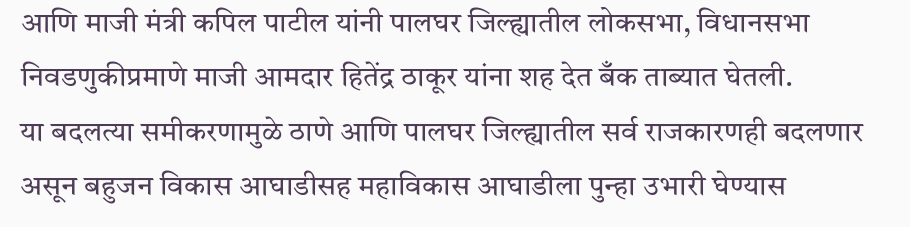आणि माजी मंत्री कपिल पाटील यांनी पालघर जिल्ह्यातील लोकसभा, विधानसभा निवडणुकीप्रमाणे माजी आमदार हितेंद्र ठाकूर यांना शह देत बँक ताब्यात घेतली.
या बदलत्या समीकरणामुळे ठाणे आणि पालघर जिल्ह्यातील सर्व राजकारणही बदलणार असून बहुजन विकास आघाडीसह महाविकास आघाडीला पुन्हा उभारी घेण्यास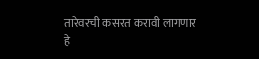तारेवरची कसरत करावी लागणार हे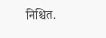निश्चित.